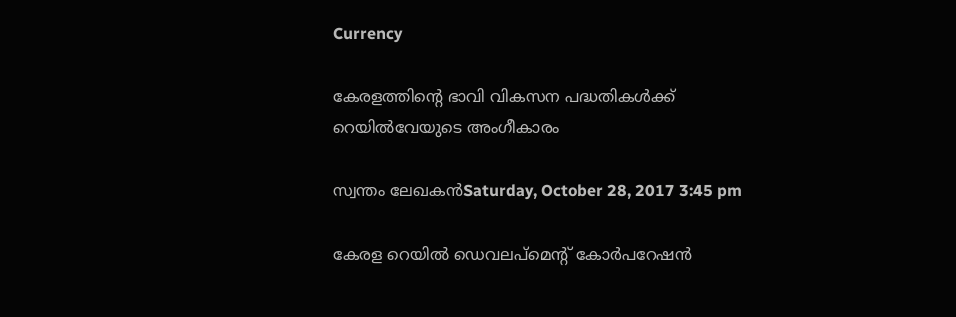Currency

കേരളത്തിന്റെ ഭാവി വികസന പദ്ധതികള്‍ക്ക് റെയില്‍വേയുടെ അംഗീകാരം

സ്വന്തം ലേഖകന്‍Saturday, October 28, 2017 3:45 pm

കേരള റെയില്‍ ഡെവലപ്‌മെന്റ് കോര്‍പറേഷന്‍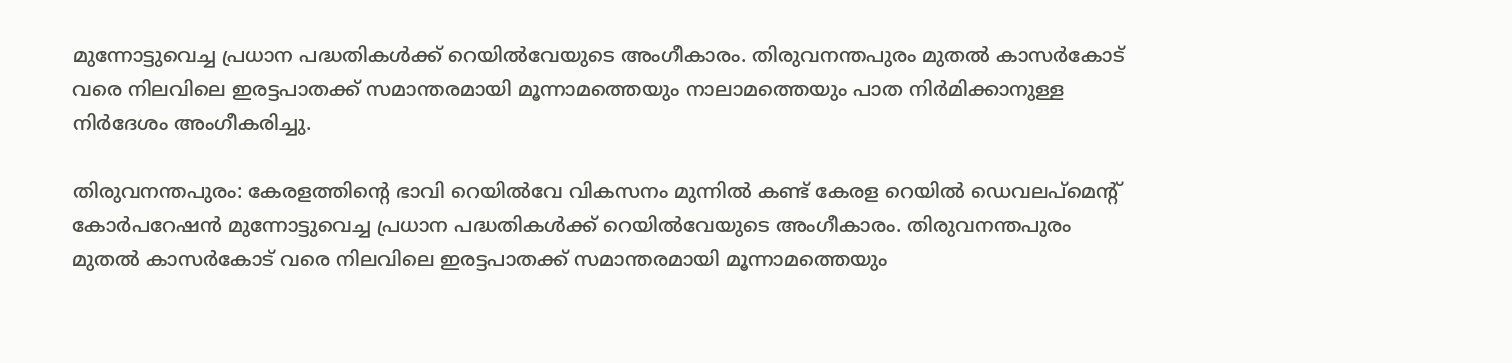മുന്നോട്ടുവെച്ച പ്രധാന പദ്ധതികള്‍ക്ക് റെയില്‍വേയുടെ അംഗീകാരം. തിരുവനന്തപുരം മുതല്‍ കാസര്‍കോട് വരെ നിലവിലെ ഇരട്ടപാതക്ക് സമാന്തരമായി മൂന്നാമത്തെയും നാലാമത്തെയും പാത നിര്‍മിക്കാനുള്ള നിര്‍ദേശം അംഗീകരിച്ചു.

തിരുവനന്തപുരം: കേരളത്തിന്റെ ഭാവി റെയില്‍വേ വികസനം മുന്നില്‍ കണ്ട് കേരള റെയില്‍ ഡെവലപ്‌മെന്റ് കോര്‍പറേഷന്‍ മുന്നോട്ടുവെച്ച പ്രധാന പദ്ധതികള്‍ക്ക് റെയില്‍വേയുടെ അംഗീകാരം. തിരുവനന്തപുരം മുതല്‍ കാസര്‍കോട് വരെ നിലവിലെ ഇരട്ടപാതക്ക് സമാന്തരമായി മൂന്നാമത്തെയും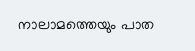നാലാമത്തെയും പാത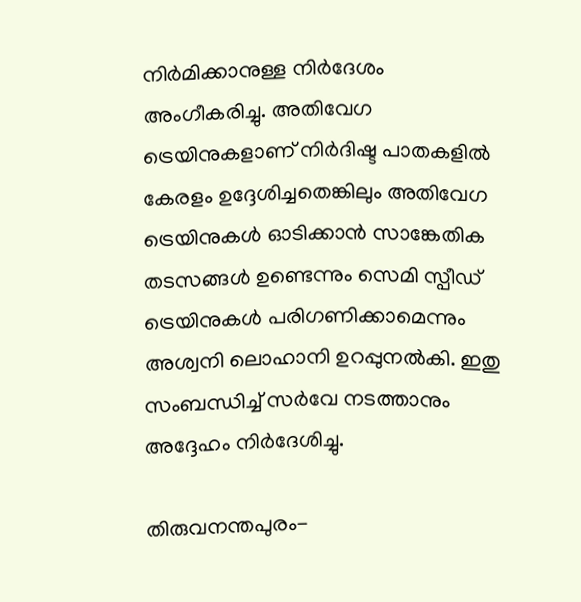നിര്‍മിക്കാനുള്ള നിര്‍ദേശം അംഗീകരിച്ചു. അതിവേഗ ട്രെയിനുകളാണ് നിര്‍ദിഷ്ട പാതകളില്‍ കേരളം ഉദ്ദേശിച്ചതെങ്കിലും അതിവേഗ ട്രെയിനുകള്‍ ഓടിക്കാന്‍ സാങ്കേതിക തടസങ്ങള്‍ ഉണ്ടെന്നും സെമി സ്പീഡ് ട്രെയിനുകള്‍ പരിഗണിക്കാമെന്നും അശ്വനി ലൊഹാനി ഉറപ്പുനല്‍കി. ഇതു സംബന്ധിച്ച് സര്‍വേ നടത്താനും അദ്ദേഹം നിര്‍ദേശിച്ചു.

തിരുവനന്തപുരം-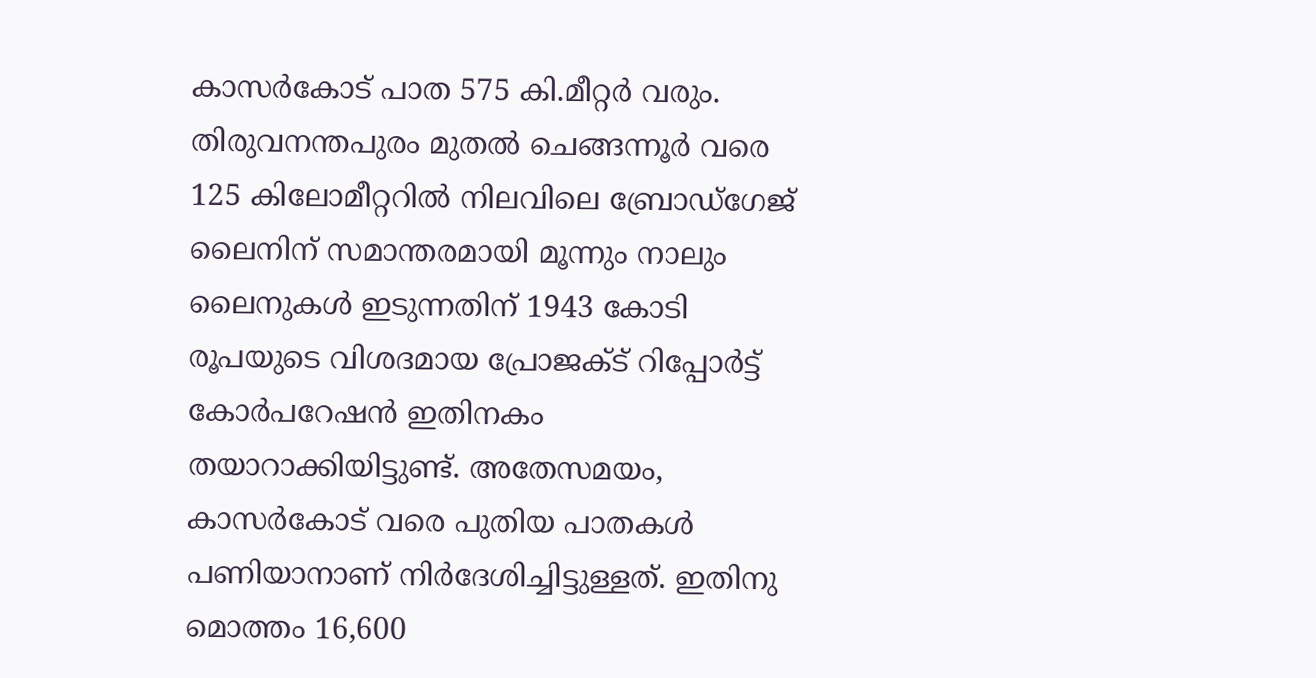കാസര്‍കോട് പാത 575 കി.മീറ്റര്‍ വരും. തിരുവനന്തപുരം മുതല്‍ ചെങ്ങന്നൂര്‍ വരെ 125 കിലോമീറ്ററില്‍ നിലവിലെ ബ്രോഡ്‌ഗേജ് ലൈനിന് സമാന്തരമായി മൂന്നും നാലും ലൈനുകള്‍ ഇടുന്നതിന് 1943 കോടി രൂപയുടെ വിശദമായ പ്രോജക്ട് റിപ്പോര്‍ട്ട് കോര്‍പറേഷന്‍ ഇതിനകം തയാറാക്കിയിട്ടുണ്ട്. അതേസമയം, കാസര്‍കോട് വരെ പുതിയ പാതകള്‍ പണിയാനാണ് നിര്‍ദേശിച്ചിട്ടുള്ളത്. ഇതിനു മൊത്തം 16,600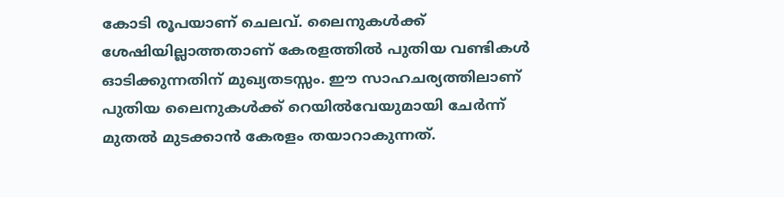കോടി രൂപയാണ് ചെലവ്. ലൈനുകള്‍ക്ക് ശേഷിയില്ലാത്തതാണ് കേരളത്തില്‍ പുതിയ വണ്ടികള്‍ ഓടിക്കുന്നതിന് മുഖ്യതടസ്സം. ഈ സാഹചര്യത്തിലാണ് പുതിയ ലൈനുകള്‍ക്ക് റെയില്‍വേയുമായി ചേര്‍ന്ന് മുതല്‍ മുടക്കാന്‍ കേരളം തയാറാകുന്നത്.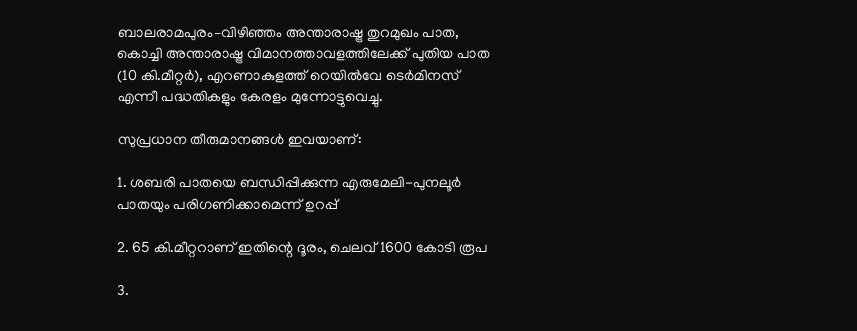ബാലരാമപുരം–വിഴിഞ്ഞം അന്താരാഷ്ട്ര തുറമുഖം പാത, കൊച്ചി അന്താരാഷ്ട്ര വിമാനത്താവളത്തിലേക്ക് പുതിയ പാത (10 കി.മീറ്റര്‍), എറണാകുളത്ത് റെയില്‍വേ ടെര്‍മിനസ് എന്നീ പദ്ധതികളും കേരളം മുന്നോട്ടുവെച്ചു.

സുപ്രധാന തീരുമാനങ്ങള്‍ ഇവയാണ്:

1. ശബരി പാതയെ ബന്ധിപ്പിക്കുന്ന എരുമേലി-പുനലൂര്‍ പാതയും പരിഗണിക്കാമെന്ന് ഉറപ്പ്

2. 65 കി.മീറ്ററാണ് ഇതിന്റെ ദൂരം, ചെലവ് 1600 കോടി രൂപ

3.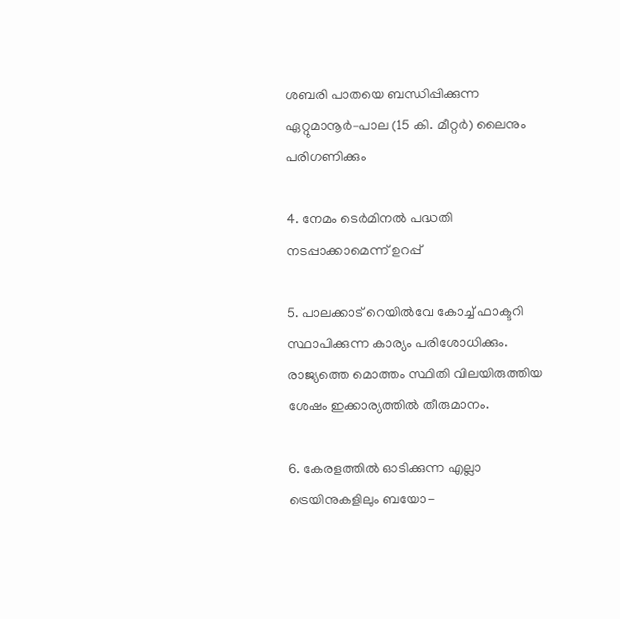ശബരി പാതയെ ബന്ധിപ്പിക്കുന്ന ഏറ്റുമാനൂര്‍–പാല (15 കി. മീറ്റര്‍) ലൈനും പരിഗണിക്കും

4. നേമം ടെര്‍മിനല്‍ പദ്ധതി നടപ്പാക്കാമെന്ന് ഉറപ്പ്

5. പാലക്കാട് റെയില്‍വേ കോച്ച് ഫാക്ടറി സ്ഥാപിക്കുന്ന കാര്യം പരിശോധിക്കും. രാജ്യത്തെ മൊത്തം സ്ഥിതി വിലയിരുത്തിയ ശേഷം ഇക്കാര്യത്തില്‍ തീരുമാനം.

6. കേരളത്തില്‍ ഓടിക്കുന്ന എല്ലാ ട്രെയിനുകളിലും ബയോ-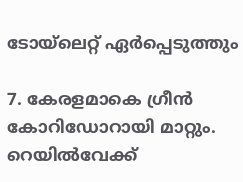ടോയ്‌ലെറ്റ് ഏര്‍പ്പെടുത്തും

7. കേരളമാകെ ഗ്രീന്‍ കോറിഡോറായി മാറ്റും. റെയില്‍വേക്ക്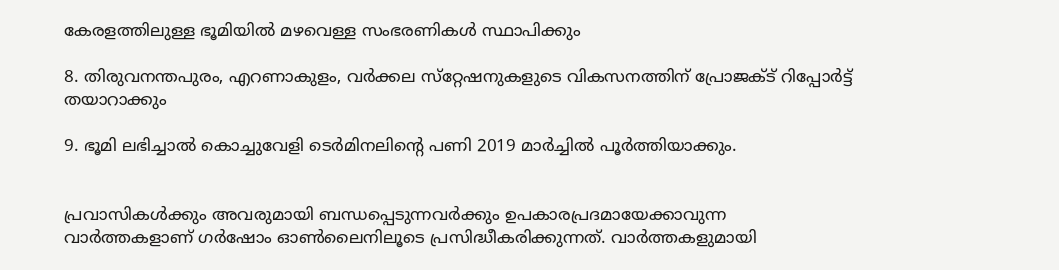കേരളത്തിലുള്ള ഭൂമിയില്‍ മഴവെള്ള സംഭരണികള്‍ സ്ഥാപിക്കും

8. തിരുവനന്തപുരം, എറണാകുളം, വര്‍ക്കല സ്‌റ്റേഷനുകളുടെ വികസനത്തിന് പ്രോജക്ട് റിപ്പോര്‍ട്ട് തയാറാക്കും

9. ഭൂമി ലഭിച്ചാല്‍ കൊച്ചുവേളി ടെര്‍മിനലിന്റെ പണി 2019 മാര്‍ച്ചില്‍ പൂര്‍ത്തിയാക്കും.


പ്രവാസികൾക്കും അവരുമായി ബന്ധപ്പെടുന്നവർക്കും ഉപകാരപ്രദമായേക്കാവുന്ന വാർത്തകളാണ് ഗർഷോം ഓൺലൈനിലൂടെ പ്രസിദ്ധീകരിക്കുന്നത്. വാർത്തകളുമായി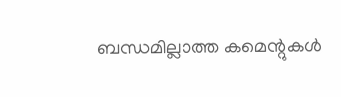ബന്ധമില്ലാത്ത കമെന്റുകൾ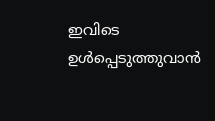ഇവിടെ ഉൾപ്പെടുത്തുവാൻ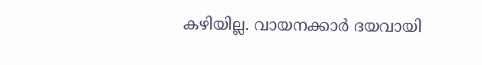കഴിയില്ല. വായനക്കാർ ദയവായി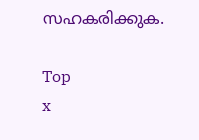സഹകരിക്കുക.

Top
x